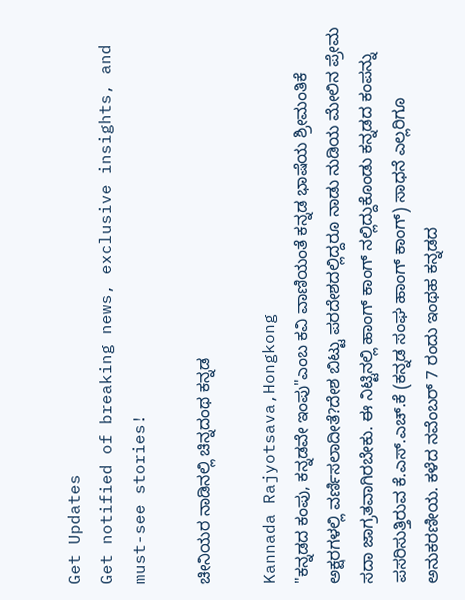Get Updates
Get notified of breaking news, exclusive insights, and must-see stories!

ಚೀನಿಯರ ನಾಡಿನಲ್ಲಿ ಚಿನ್ನದಂಥ ಕನ್ನಡ

Kannada Rajyotsava,Hongkong
"ಕನ್ನಡದ ಕಂಪು, ಕನ್ನಡವೇ ಇಂಪು"ಎಂಬ ಕವಿ ವಾಣಿಯಂತೆ ಕನ್ನಡ ಭಾಷೆಯ ಶ್ರೀಮಂತಿಕೆ ಅಕ್ಷರಗಳಲ್ಲಿ ವರ್ಣಿಸಲಾದೀತೆ?ದೇಶ ಬಿಟ್ಟು ಪರದೇಶದಲ್ಲಿದ್ದರೂ ನಾಡು ನುಡಿಯ ಮೇಲಿನ ಪ್ರೇಮ ಸದಾ ಜಾಗ್ರತವಾಗಿರಬೇಕು. ಈ ನಿಟ್ಟಿನಲ್ಲಿ ಹಾಂಗ್ ಕಾಂಗ್ ನಲ್ಲಿದ್ದುಕೊಂಡು ಕನ್ನಡದ ಕಂಪನ್ನು ಪಸರಿಸುತ್ತಿರುವ ಕೆ.ಎಸ್.ಎಚ್.ಕೆ (ಕನ್ನಡ ಸಂಘ ಹಾಂಗ್ ಕಾಂಗ್) ಸಾಧನೆ ಎಲ್ಲರಿಗೂ ಅನುಕರಣೀಯ. ಕಳೆದ ನವೆಂಬರ್ 7 ರಂದು ಇಂಥಹ ಕನ್ನಡದ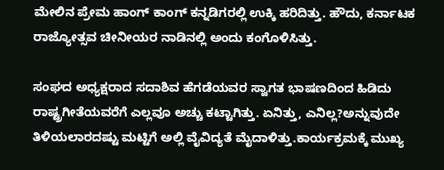ಮೇಲಿನ ಪ್ರೇಮ ಹಾಂಗ್ ಕಾಂಗ್ ಕನ್ನಡಿಗರಲ್ಲಿ ಉಕ್ಕಿ ಹರಿದಿತ್ತು. ಹೌದು, ಕರ್ನಾಟಕ ರಾಜ್ಯೋತ್ಸವ ಚೀನೀಯರ ನಾಡಿನಲ್ಲಿ ಅಂದು ಕಂಗೊಳಿಸಿತ್ತು.

ಸಂಘದ ಅಧ್ಯಕ್ಷರಾದ ಸದಾಶಿವ ಹೆಗಡೆಯವರ ಸ್ವಾಗತ ಭಾಷಣದಿಂದ ಹಿಡಿದು ರಾಷ್ಟ್ರಗೀತೆಯವರೆಗೆ ಎಲ್ಲವೂ ಅಚ್ಚು ಕಟ್ಟಾಗಿತ್ತು. ಏನಿತ್ತು, ಎನಿಲ್ಲ?ಅನ್ನುವುದೇ ತಿಳಿಯಲಾರದಷ್ಟು ಮಟ್ಟಿಗೆ ಅಲ್ಲಿ ವೈವಿದ್ಯತೆ ಮೈದಾಳಿತ್ತು.ಕಾರ್ಯಕ್ರಮಕ್ಕೆ ಮುಖ್ಯ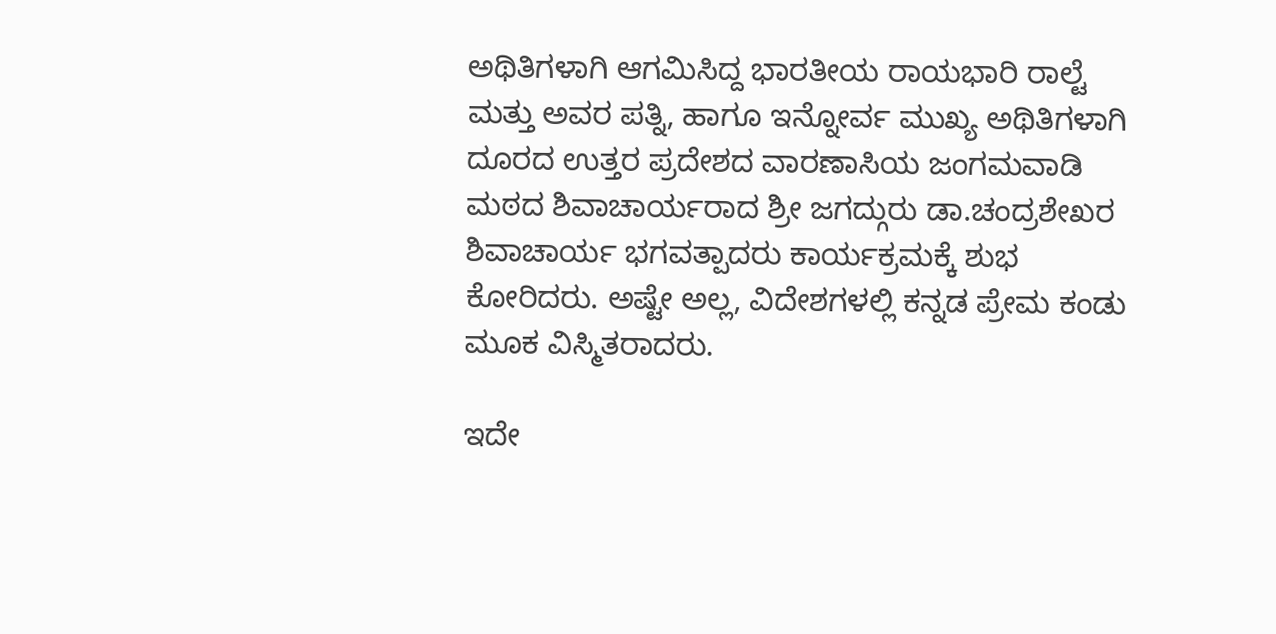ಅಥಿತಿಗಳಾಗಿ ಆಗಮಿಸಿದ್ದ ಭಾರತೀಯ ರಾಯಭಾರಿ ರಾಲ್ಟೆ ಮತ್ತು ಅವರ ಪತ್ನಿ, ಹಾಗೂ ಇನ್ನೋರ್ವ ಮುಖ್ಯ ಅಥಿತಿಗಳಾಗಿ ದೂರದ ಉತ್ತರ ಪ್ರದೇಶದ ವಾರಣಾಸಿಯ ಜಂಗಮವಾಡಿ ಮಠದ ಶಿವಾಚಾರ್ಯರಾದ ಶ್ರೀ ಜಗದ್ಗುರು ಡಾ.ಚಂದ್ರಶೇಖರ ಶಿವಾಚಾರ್ಯ ಭಗವತ್ಪಾದರು ಕಾರ್ಯಕ್ರಮಕ್ಕೆ ಶುಭ ಕೋರಿದರು. ಅಷ್ಟೇ ಅಲ್ಲ, ವಿದೇಶಗಳಲ್ಲಿ ಕನ್ನಡ ಪ್ರೇಮ ಕಂಡು ಮೂಕ ವಿಸ್ಮಿತರಾದರು.

ಇದೇ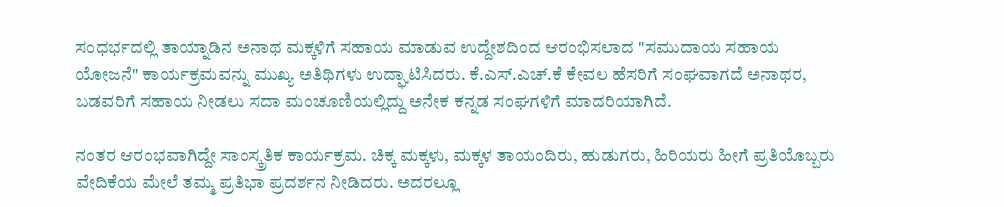ಸಂಧರ್ಭದಲ್ಲಿ ತಾಯ್ನಾಡಿನ ಅನಾಥ ಮಕ್ಕಳಿಗೆ ಸಹಾಯ ಮಾಡುವ ಉದ್ದೇಶದಿಂದ ಆರಂಭಿಸಲಾದ "ಸಮುದಾಯ ಸಹಾಯ ಯೋಜನೆ" ಕಾರ್ಯಕ್ರಮವನ್ನು ಮುಖ್ಯ ಅತಿಥಿಗಳು ಉದ್ಘಾಟಿಸಿದರು. ಕೆ.ಎಸ್.ಎಚ್.ಕೆ ಕೇವಲ ಹೆಸರಿಗೆ ಸಂಘವಾಗದೆ ಅನಾಥರ, ಬಡವರಿಗೆ ಸಹಾಯ ನೀಡಲು ಸದಾ ಮಂಚೂಣಿಯಲ್ಲಿದ್ದು ಅನೇಕ ಕನ್ನಡ ಸಂಘಗಳಿಗೆ ಮಾದರಿಯಾಗಿದೆ.

ನಂತರ ಆರಂಭವಾಗಿದ್ದೇ ಸಾಂಸ್ಕ್ರತಿಕ ಕಾರ್ಯಕ್ರಮ. ಚಿಕ್ಕ ಮಕ್ಕಳು, ಮಕ್ಕಳ ತಾಯಂದಿರು, ಹುಡುಗರು, ಹಿರಿಯರು ಹೀಗೆ ಪ್ರತಿಯೊಬ್ಬರು ವೇದಿಕೆಯ ಮೇಲೆ ತಮ್ಮ ಪ್ರತಿಭಾ ಪ್ರದರ್ಶನ ನೀಡಿದರು. ಅದರಲ್ಲೂ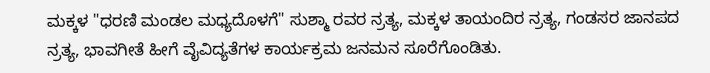ಮಕ್ಕಳ "ಧರಣಿ ಮಂಡಲ ಮಧ್ಯದೊಳಗೆ" ಸುಶ್ಮಾ ರವರ ನ್ರತ್ಯ, ಮಕ್ಕಳ ತಾಯಂದಿರ ನ್ರತ್ಯ, ಗಂಡಸರ ಜಾನಪದ ನ್ರತ್ಯ, ಭಾವಗೀತೆ ಹೀಗೆ ವೈವಿದ್ಯತೆಗಳ ಕಾರ್ಯಕ್ರಮ ಜನಮನ ಸೂರೆಗೊಂಡಿತು.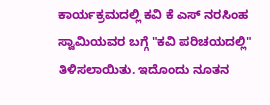ಕಾರ್ಯಕ್ರಮದಲ್ಲಿ ಕವಿ ಕೆ ಎಸ್ ನರಸಿಂಹ ಸ್ವಾಮಿಯವರ ಬಗ್ಗೆ "ಕವಿ ಪರಿಚಯದಲ್ಲಿ" ತಿಳಿಸಲಾಯಿತು. ಇದೊಂದು ನೂತನ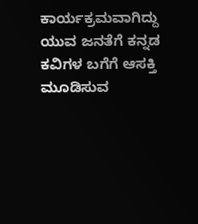ಕಾರ್ಯಕ್ರಮವಾಗಿದ್ದು ಯುವ ಜನತೆಗೆ ಕನ್ನಡ ಕವಿಗಳ ಬಗೆಗೆ ಆಸಕ್ತಿ ಮೂಡಿಸುವ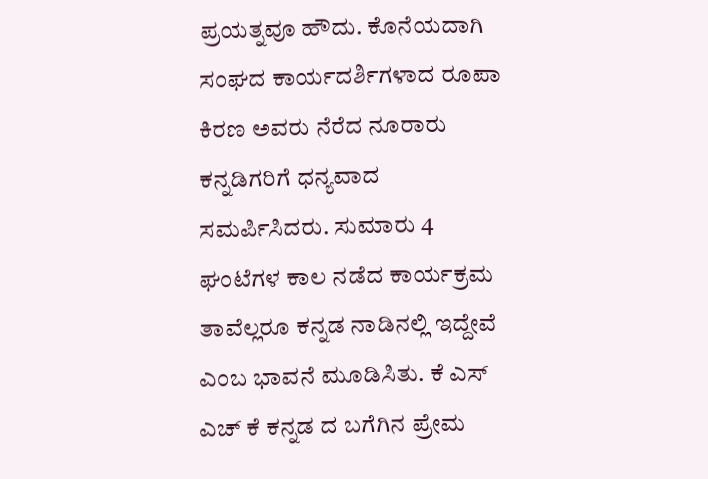ಪ್ರಯತ್ನವೂ ಹೌದು. ಕೊನೆಯದಾಗಿ ಸಂಘದ ಕಾರ್ಯದರ್ಶಿಗಳಾದ ರೂಪಾ ಕಿರಣ ಅವರು ನೆರೆದ ನೂರಾರು ಕನ್ನಡಿಗರಿಗೆ ಧನ್ಯವಾದ ಸಮರ್ಪಿಸಿದರು. ಸುಮಾರು 4 ಘಂಟೆಗಳ ಕಾಲ ನಡೆದ ಕಾರ್ಯಕ್ರಮ ತಾವೆಲ್ಲರೂ ಕನ್ನಡ ನಾಡಿನಲ್ಲಿ ಇದ್ದೇವೆ ಎಂಬ ಭಾವನೆ ಮೂಡಿಸಿತು. ಕೆ ಎಸ್ ಎಚ್ ಕೆ ಕನ್ನಡ ದ ಬಗೆಗಿನ ಪ್ರೇಮ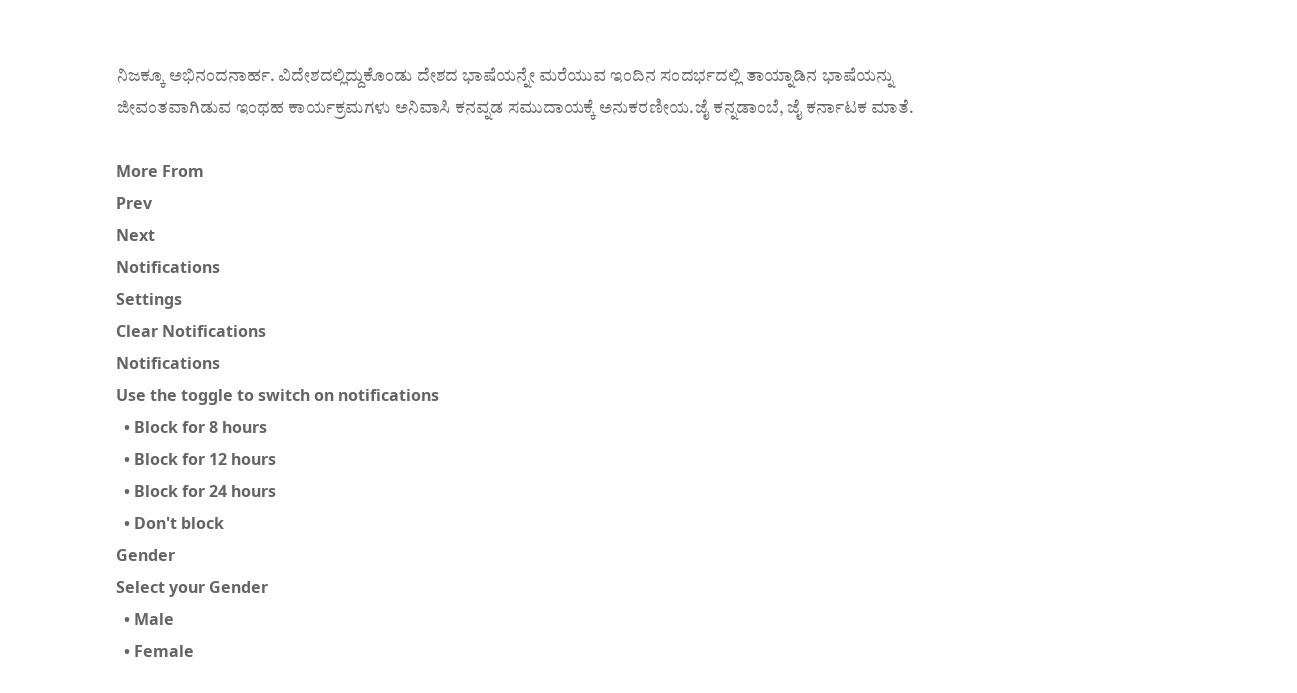ನಿಜಕ್ಕೂ ಅಭಿನಂದನಾರ್ಹ. ವಿದೇಶದಲ್ಲಿದ್ದುಕೊಂಡು ದೇಶದ ಭಾಷೆಯನ್ನೇ ಮರೆಯುವ ಇಂದಿನ ಸಂದರ್ಭದಲ್ಲಿ ತಾಯ್ನಾಡಿನ ಭಾಷೆಯನ್ನು ಜೀವಂತವಾಗಿಡುವ ಇಂಥಹ ಕಾರ್ಯಕ್ರಮಗಳು ಅನಿವಾಸಿ ಕನವ್ನಡ ಸಮುದಾಯಕ್ಕೆ ಅನುಕರಣೀಯ.ಜೈ ಕನ್ನಡಾಂಬೆ, ಜೈ ಕರ್ನಾಟಕ ಮಾತೆ.

More From
Prev
Next
Notifications
Settings
Clear Notifications
Notifications
Use the toggle to switch on notifications
  • Block for 8 hours
  • Block for 12 hours
  • Block for 24 hours
  • Don't block
Gender
Select your Gender
  • Male
  • Female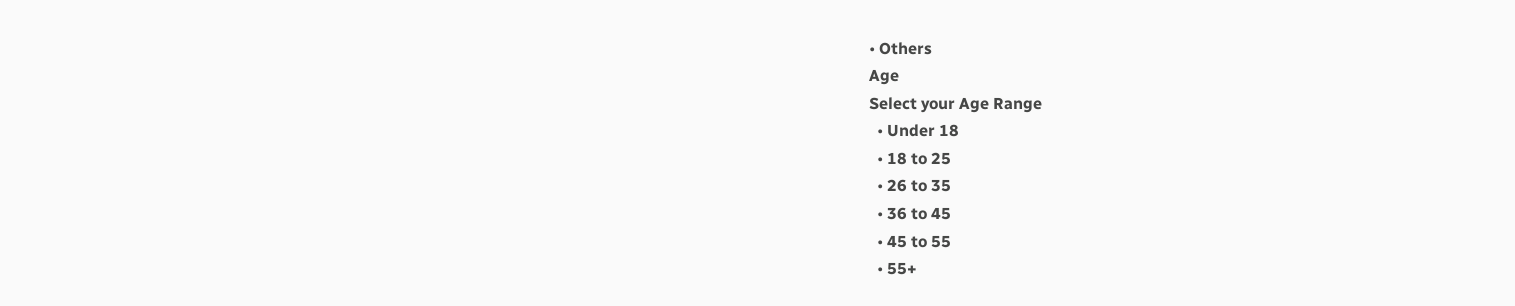• Others
Age
Select your Age Range
  • Under 18
  • 18 to 25
  • 26 to 35
  • 36 to 45
  • 45 to 55
  • 55+